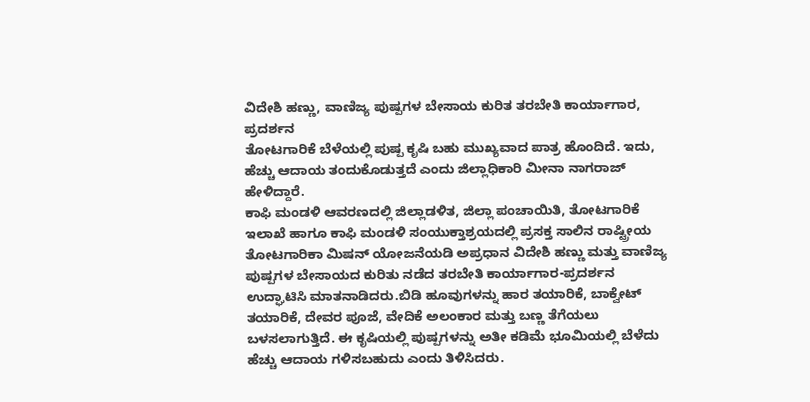ವಿದೇಶಿ ಹಣ್ಣು, ವಾಣಿಜ್ಯ ಪುಷ್ಪಗಳ ಬೇಸಾಯ ಕುರಿತ ತರಬೇತಿ ಕಾರ್ಯಾಗಾರ, ಪ್ರದರ್ಶನ
ತೋಟಗಾರಿಕೆ ಬೆಳೆಯಲ್ಲಿ ಪುಷ್ಪ ಕೃಷಿ ಬಹು ಮುಖ್ಯವಾದ ಪಾತ್ರ ಹೊಂದಿದೆ. ಇದು, ಹೆಚ್ಚು ಆದಾಯ ತಂದುಕೊಡುತ್ತದೆ ಎಂದು ಜಿಲ್ಲಾಧಿಕಾರಿ ಮೀನಾ ನಾಗರಾಜ್ ಹೇಳಿದ್ದಾರೆ.
ಕಾಫಿ ಮಂಡಳಿ ಆವರಣದಲ್ಲಿ ಜಿಲ್ಲಾಡಳಿತ, ಜಿಲ್ಲಾ ಪಂಚಾಯಿತಿ, ತೋಟಗಾರಿಕೆ ಇಲಾಖೆ ಹಾಗೂ ಕಾಫಿ ಮಂಡಳಿ ಸಂಯುಕ್ತಾಶ್ರಯದಲ್ಲಿ ಪ್ರಸಕ್ತ ಸಾಲಿನ ರಾಷ್ಟ್ರೀಯ ತೋಟಗಾರಿಕಾ ಮಿಷನ್ ಯೋಜನೆಯಡಿ ಅಪ್ರಧಾನ ವಿದೇಶಿ ಹಣ್ಣು ಮತ್ತು ವಾಣಿಜ್ಯ ಪುಷ್ಪಗಳ ಬೇಸಾಯದ ಕುರಿತು ನಡೆದ ತರಬೇತಿ ಕಾರ್ಯಾಗಾರ-ಪ್ರದರ್ಶನ ಉದ್ಘಾಟಿಸಿ ಮಾತನಾಡಿದರು.ಬಿಡಿ ಹೂವುಗಳನ್ನು ಹಾರ ತಯಾರಿಕೆ, ಬಾಕ್ವೇಟ್ ತಯಾರಿಕೆ, ದೇವರ ಪೂಜೆ, ವೇದಿಕೆ ಅಲಂಕಾರ ಮತ್ತು ಬಣ್ಣ ತೆಗೆಯಲು ಬಳಸಲಾಗುತ್ತಿದೆ. ಈ ಕೃಷಿಯಲ್ಲಿ ಪುಷ್ಪಗಳನ್ನು ಅತೀ ಕಡಿಮೆ ಭೂಮಿಯಲ್ಲಿ ಬೆಳೆದು ಹೆಚ್ಚು ಆದಾಯ ಗಳಿಸಬಹುದು ಎಂದು ತಿಳಿಸಿದರು.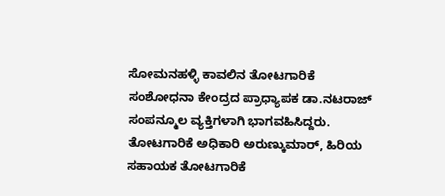ಸೋಮನಹಳ್ಳಿ ಕಾವಲಿನ ತೋಟಗಾರಿಕೆ ಸಂಶೋಧನಾ ಕೇಂದ್ರದ ಪ್ರಾಧ್ಯಾಪಕ ಡಾ.ನಟರಾಜ್ ಸಂಪನ್ಮೂಲ ವ್ಯಕ್ತಿಗಳಾಗಿ ಭಾಗವಹಿಸಿದ್ದರು. ತೋಟಗಾರಿಕೆ ಅಧಿಕಾರಿ ಅರುಣ್ಕುಮಾರ್, ಹಿರಿಯ ಸಹಾಯಕ ತೋಟಗಾರಿಕೆ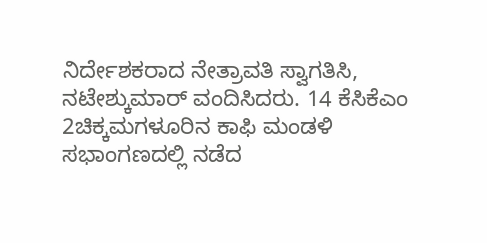ನಿರ್ದೇಶಕರಾದ ನೇತ್ರಾವತಿ ಸ್ವಾಗತಿಸಿ, ನಟೇಶ್ಕುಮಾರ್ ವಂದಿಸಿದರು. 14 ಕೆಸಿಕೆಎಂ 2ಚಿಕ್ಕಮಗಳೂರಿನ ಕಾಫಿ ಮಂಡಳಿ ಸಭಾಂಗಣದಲ್ಲಿ ನಡೆದ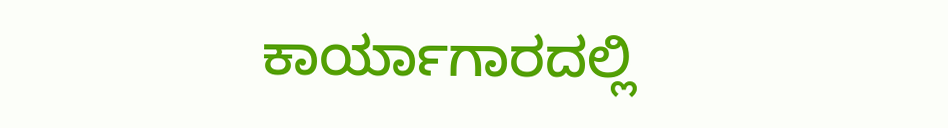ಕಾರ್ಯಾಗಾರದಲ್ಲಿ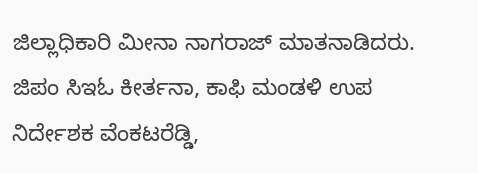ಜಿಲ್ಲಾಧಿಕಾರಿ ಮೀನಾ ನಾಗರಾಜ್ ಮಾತನಾಡಿದರು. ಜಿಪಂ ಸಿಇಓ ಕೀರ್ತನಾ, ಕಾಫಿ ಮಂಡಳಿ ಉಪ ನಿರ್ದೇಶಕ ವೆಂಕಟರೆಡ್ಡಿ,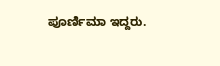ಪೂರ್ಣಿಮಾ ಇದ್ದರು.